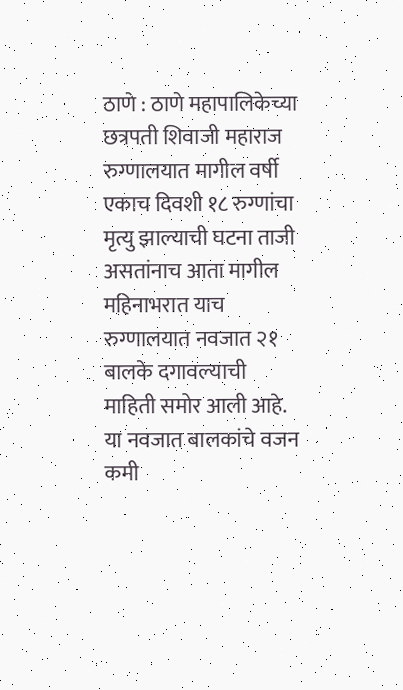ठाणे : ठाणे महापालिकेच्या छत्रपती शिवाजी महाराज रुग्णालयात मागील वर्षी एकाच दिवशी १८ रुग्णांचा मृत्यु झाल्याची घटना ताजी असतांनाच आता मागील महिनाभरात याच रुग्णालयात नवजात २१ बालके दगावल्याची माहिती समोर आली आहे. या नवजात बालकांचे वजन कमी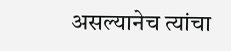असल्यानेच त्यांचा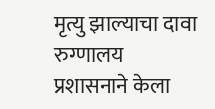मृत्यु झाल्याचा दावा रुग्णालय प्रशासनाने केला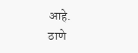आहे.
ठाणे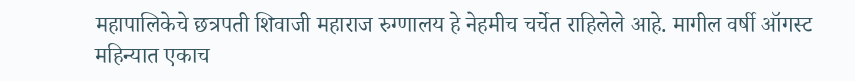महापालिकेचे छत्रपती शिवाजी महाराज रुग्णालय हे नेहमीच चर्चेत राहिलेले आहे. मागील वर्षी ऑगस्ट महिन्यात एकाच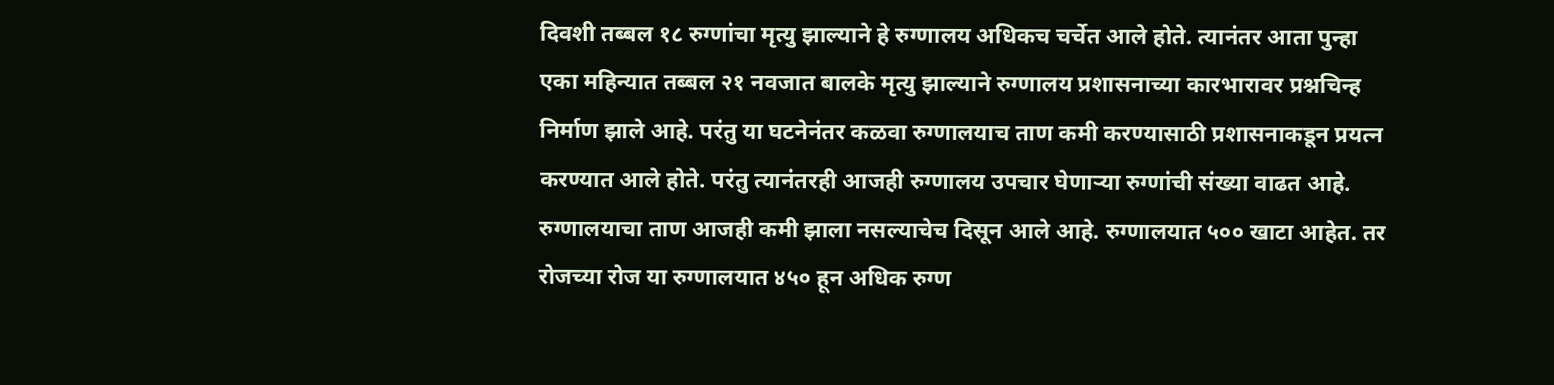दिवशी तब्बल १८ रुग्णांचा मृत्यु झाल्याने हे रुग्णालय अधिकच चर्चेत आले होते. त्यानंतर आता पुन्हा एका महिन्यात तब्बल २१ नवजात बालके मृत्यु झाल्याने रुग्णालय प्रशासनाच्या कारभारावर प्रश्नचिन्ह निर्माण झाले आहे. परंतु या घटनेनंतर कळवा रुग्णालयाच ताण कमी करण्यासाठी प्रशासनाकडून प्रयत्न करण्यात आले होते. परंतु त्यानंतरही आजही रुग्णालय उपचार घेणाऱ्या रुग्णांची संख्या वाढत आहे.
रुग्णालयाचा ताण आजही कमी झाला नसल्याचेच दिसून आले आहे. रुग्णालयात ५०० खाटा आहेत. तर रोजच्या रोज या रुग्णालयात ४५० हून अधिक रुग्ण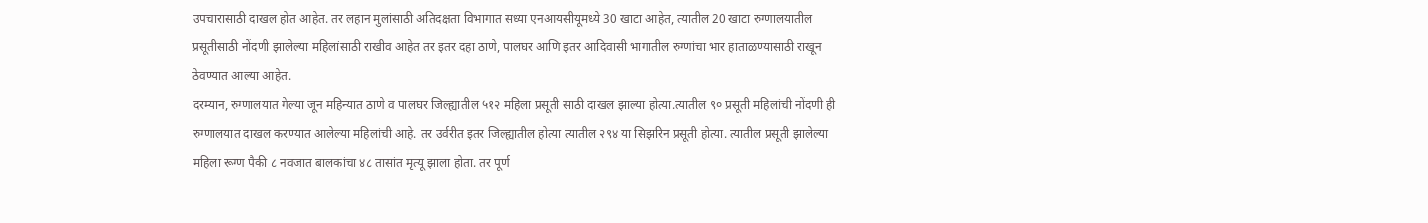उपचारासाठी दाखल होत आहेत. तर लहान मुलांसाठी अतिदक्षता विभागात सध्या एनआयसीयूमध्ये 30 खाटा आहेत, त्यातील 20 खाटा रुग्णालयातील प्रसूतीसाठी नोंदणी झालेल्या महिलांसाठी राखीव आहेत तर इतर दहा ठाणे, पालघर आणि इतर आदिवासी भागातील रुग्णांचा भार हाताळण्यासाठी राखून ठेवण्यात आल्या आहेत.
दरम्यान, रुग्णालयात गेल्या जून महिन्यात ठाणे व पालघर जिल्ह्यातील ५१२ महिला प्रसूती साठी दाखल झाल्या होत्या.त्यातील ९० प्रसूती महिलांची नोंदणी ही रुग्णालयात दाखल करण्यात आलेल्या महिलांची आहे. तर उर्वरीत इतर जिल्ह्यातील होत्या त्यातील २९४ या सिझरिन प्रसूती होत्या. त्यातील प्रसूती झालेल्या महिला रूग्ण पैकी ८ नवजात बालकांचा ४८ तासांत मृत्यू झाला होता. तर पूर्ण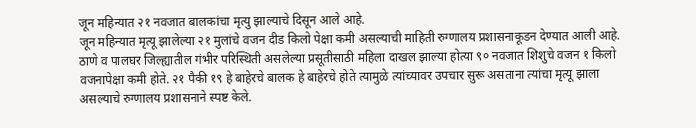जून महिन्यात २१ नवजात बालकांचा मृत्यु झाल्याचे दिसून आले आहे.
जून महिन्यात मृत्यू झालेल्या २१ मुलांचे वजन दीड किलो पेक्षा कमी असल्याची माहिती रुग्णालय प्रशासनाकूडन देण्यात आली आहे. ठाणे व पालघर जिल्ह्यातील गंभीर परिस्थिती असलेल्या प्रसूतीसाठी महिला दाखल झाल्या होत्या ९० नवजात शिशुचे वजन १ किलो वजनापेक्षा कमी होते. २१ पैकी १९ हे बाहेरचे बालक हे बाहेरचे होते त्यामुळे त्यांच्यावर उपचार सुरू असताना त्यांचा मृत्यू झाला असल्याचे रुग्णालय प्रशासनाने स्पष्ट केले.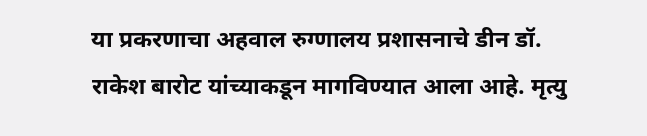या प्रकरणाचा अहवाल रुग्णालय प्रशासनाचे डीन डॉ. राकेश बारोट यांच्याकडून मागविण्यात आला आहे. मृत्यु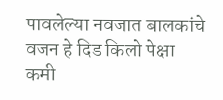पावलेल्या नवजात बालकांचे वजन हे दिड किलो पेक्षा कमी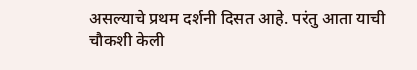असल्याचे प्रथम दर्शनी दिसत आहे. परंतु आता याची चौकशी केली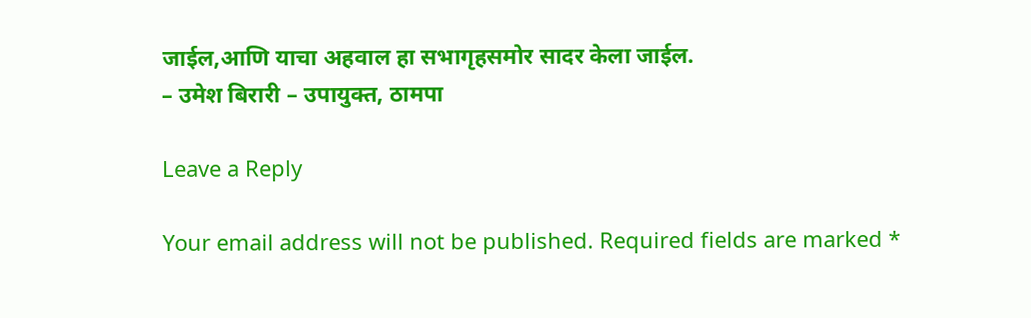जाईल,आणि याचा अहवाल हा सभागृहसमोर सादर केला जाईल.
– उमेश बिरारी – उपायुक्त, ठामपा

Leave a Reply

Your email address will not be published. Required fields are marked *